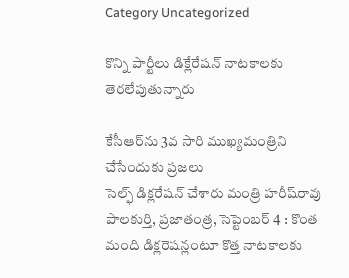Category Uncategorized

కొన్ని పార్టీలు డిక్లేరేషన్‌ ‌నాటకాలకు తెరలేపుతున్నారు

కేసీఆర్‌ను 3వ సారి ముఖ్యమంత్రిని చేసేందుకు ప్రజలు సెల్ఫ్ ‌డిక్లరేషన్‌ ‌చేశారు మంత్రి హరీష్‌రావు పాలకుర్తి, ప్రజాతంత్ర, సెప్టెంబర్‌ 4 : కొంత మంది డిక్లరెషన్లంటూ కొత్త నాటకాలకు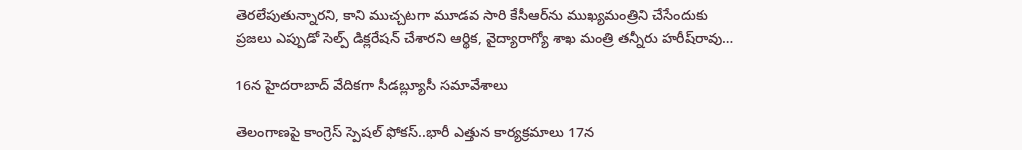తెరలేపుతున్నారని, కాని ముచ్చటగా మూడవ సారి కేసీఆర్‌ను ముఖ్యమంత్రిని చేసేందుకు ప్రజలు ఎప్పుడో సెల్ప్ ‌డిక్లరేషన్‌ ‌చేశారని ఆర్థిక, వైద్యారాగ్యో శాఖ మంత్రి తన్నీరు హరీష్‌రావు…

16న హైదరాబాద్‌ ‌వేదికగా సీడబ్ల్యూసీ సమావేశాలు

తెలంగాణపై కాంగ్రెస్‌ ‌స్పెషల్‌ ‌ఫోకస్‌..భారీ ఎత్తున కార్యక్రమాలు 17న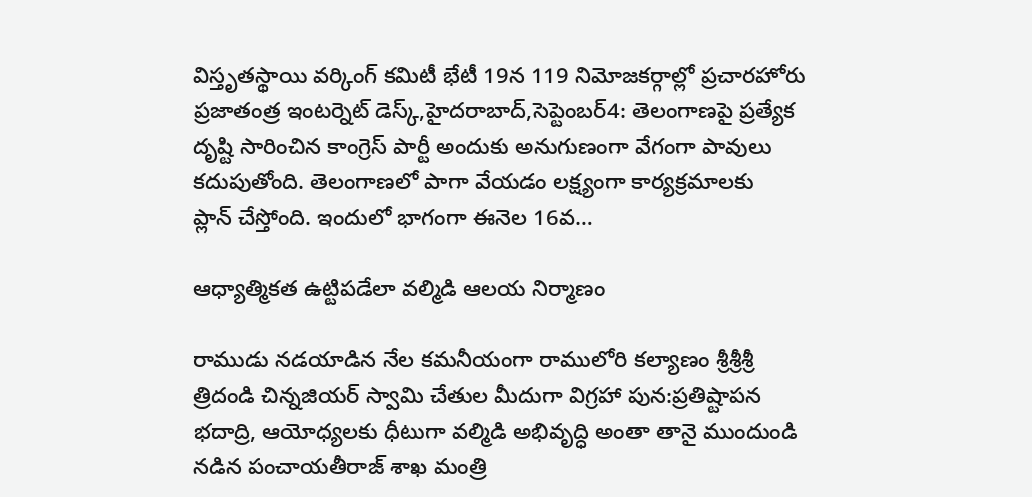విస్తృతస్థాయి వర్కింగ్‌ ‌కమిటీ భేటీ 19న 119 నిమోజకర్గాల్లో ప్రచారహోరు ప్రజాతంత్ర ఇంటర్నెట్‌ ‌డెస్క్,హైదరాబాద్‌,సెప్టెంబర్‌4: తెలంగాణపై ప్రత్యేక దృష్టి సారించిన కాంగ్రెస్‌ ‌పార్టీ అందుకు అనుగుణంగా వేగంగా పావులు కదుపుతోంది. తెలంగాణలో పాగా వేయడం లక్ష్యంగా కార్యక్రమాలకు ప్లాన్‌ ‌చేస్తోంది. ఇందులో భాగంగా ఈనెల 16వ…

ఆధ్యాత్మికత ఉట్టిపడేలా వల్మిడి ఆలయ నిర్మాణం

రాముడు నడయాడిన నేల కమనీయంగా రాములోరి కల్యాణం శ్రీశ్రీశ్రీ త్రిదండి చిన్నజియర్‌ ‌స్వామి చేతుల మీదుగా విగ్రహా పున:ప్రతిష్టాపన భదాద్రి, ఆయోధ్యలకు ధీటుగా వల్మిడి అభివృద్ధి అంతా తానై ముందుండి నడిన పంచాయతీరాజ్‌ ‌శాఖ మంత్రి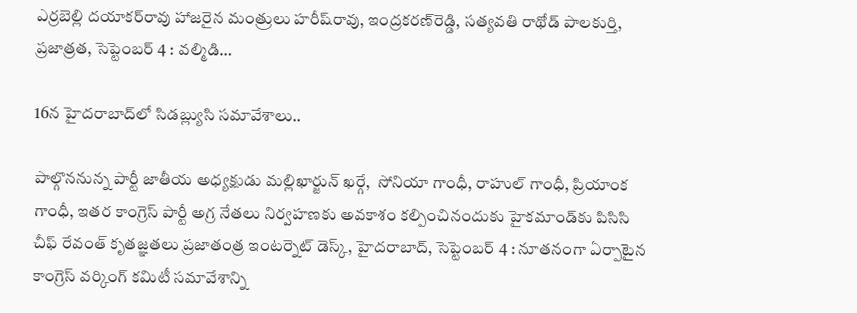ఎర్రబెల్లి దయాకర్‌రావు హాజరైన మంత్రులు హరీష్‌రావు, ఇంద్రకరణ్‌రెడ్డి, సత్యవతి రాథోడ్‌ పాలకుర్తి, ప్రజాత్రత, సెప్టెంబర్‌ 4 : వల్మిడి…

16న హైదరాబాద్‌లో సిడబ్ల్యుసి సమావేశాలు..

పాల్గొననున్న పార్టీ జాతీయ అధ్యక్షుడు మల్లిఖార్జున్‌ ‌ఖర్గే,  సోనియా గాంధీ, రాహుల్‌ ‌గాంధీ, ప్రియాంక గాంధీ, ఇతర కాంగ్రెస్‌ ‌పార్టీ అగ్ర నేతలు నిర్వహణకు అవకాశం కల్పించినందుకు హైకమాండ్‌కు పిసిసి చీఫ్‌ ‌రేవంత్‌ ‌కృతజ్ఞతలు ప్రజాతంత్ర ఇంటర్నెట్‌ ‌డెస్క్, హైదరాబాద్‌, సెప్టెంబర్‌ 4 : నూతనంగా ఏర్పాటైన కాంగ్రెస్‌ ‌వర్కింగ్‌ ‌కమిటీ సమావేశాన్ని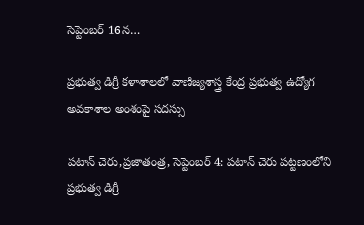సెప్టెంబర్‌ 16న…

ప్రభుత్వ డిగ్రీ కళాశాలలో వాణిజ్యశాస్త్ర కేంద్ర ప్రభుత్వ ఉద్యోగ అవకాశాల అంశంపై సదస్సు

పటాన్ చెరు,ప్రజాతంత్ర, సెప్టెంబర్ 4: పటాన్ చెరు పట్టణంలోని ప్రభుత్వ డిగ్రీ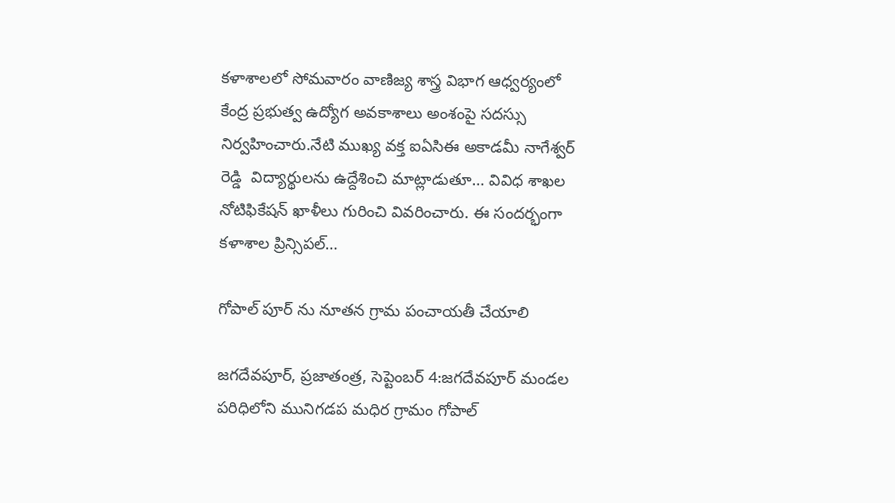కళాశాలలో సోమవారం వాణిజ్య శాస్త్ర విభాగ ఆధ్వర్యంలో కేంద్ర ప్రభుత్వ ఉద్యోగ అవకాశాలు అంశంపై సదస్సు నిర్వహించారు.నేటి ముఖ్య వక్త ఐఏసిఈ అకాడమీ నాగేశ్వర్ రెడ్డి  విద్యార్థులను ఉద్దేశించి మాట్లాడుతూ… వివిధ శాఖల నోటిఫికేషన్ ఖాళీలు గురించి వివరించారు. ఈ సందర్భంగా కళాశాల ప్రిన్సిపల్…

గోపాల్ పూర్ ను నూతన గ్రామ పంచాయతీ చేయాలి

జగదేవపూర్, ప్రజాతంత్ర, సెప్టెంబర్ 4:జగదేవపూర్ మండల పరిధిలోని మునిగడప మధిర గ్రామం గోపాల్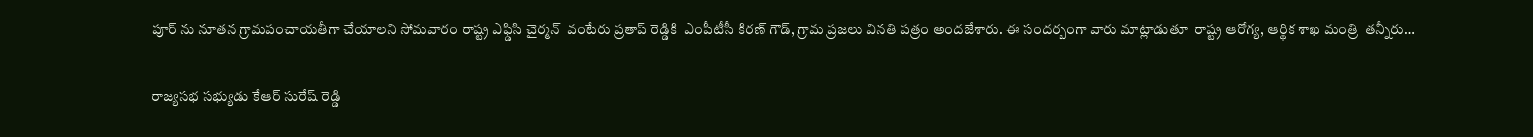పూర్ ను నూతన గ్రామపంచాయతీగా చేయాలని సోమవారం రాష్ట్ర ఎఫ్డిసి చైర్మన్  వంటేరు ప్రతాప్ రెడ్డికి  ఎంపీటీసీ కిరణ్ గౌడ్, గ్రామ ప్రజలు వినతి పత్రం అందజేశారు. ఈ సందర్బంగా వారు మాట్లాడుతూ  రాష్ట్ర ఆరోగ్య, ఆర్థిక శాఖ మంత్రి  తన్నీరు…

రాజ్యసభ సభ్యుడు కేఆర్ సురేష్ రెడ్డి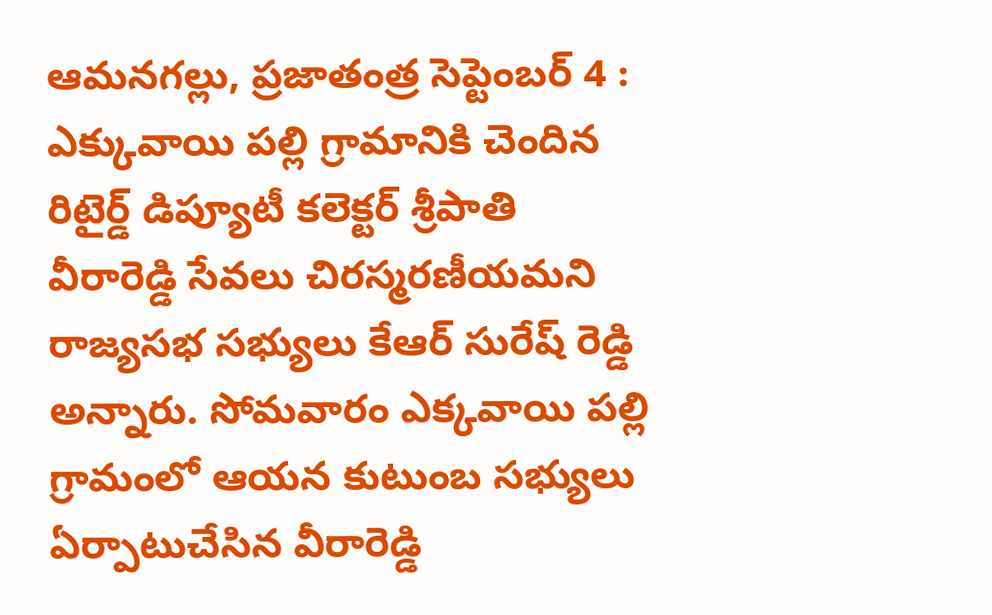ఆమనగల్లు, ప్రజాతంత్ర సెప్టెంబర్ 4 : ఎక్కువాయి పల్లి గ్రామానికి చెందిన రిటైర్డ్ డిప్యూటీ కలెక్టర్ శ్రీపాతి వీరారెడ్డి సేవలు చిరస్మరణీయమని రాజ్యసభ సభ్యులు కేఆర్ సురేష్ రెడ్డి అన్నారు. సోమవారం ఎక్కవాయి పల్లి గ్రామంలో ఆయన కుటుంబ సభ్యులు ఏర్పాటుచేసిన వీరారెడ్డి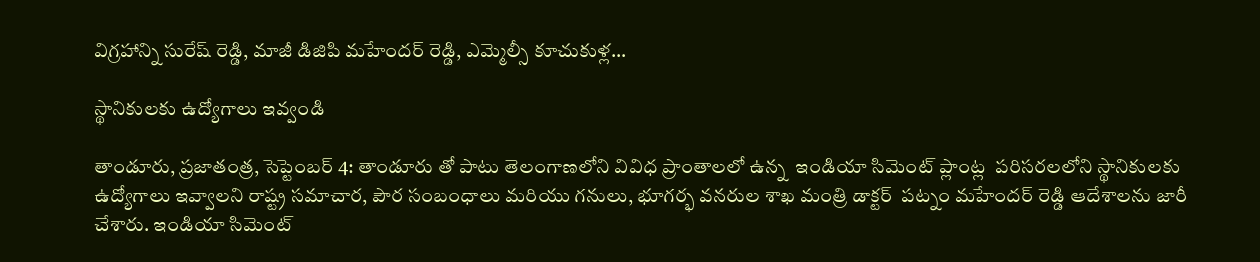విగ్రహాన్ని సురేష్ రెడ్డి, మాజీ డిజిపి మహేందర్ రెడ్డి, ఎమ్మెల్సీ కూచుకుళ్ల…

స్థానికులకు ఉద్యోగాలు ఇవ్వండి

తాండూరు, ప్రజాతంత్ర, సెప్టెంబర్ 4: తాండూరు తో పాటు తెలంగాణలోని వివిధ ప్రాంతాలలో ఉన్న  ఇండియా సిమెంట్ ప్లాంట్ల  పరిసరలలోని స్థానికులకు  ఉద్యోగాలు ఇవ్వాలని రాష్ట్ర సమాచార, పౌర సంబంధాలు మరియు గనులు, భూగర్భ వనరుల శాఖ మంత్రి డాక్టర్  పట్నం మహేందర్ రెడ్డి ఆదేశాలను జారీ చేశారు. ఇండియా సిమెంట్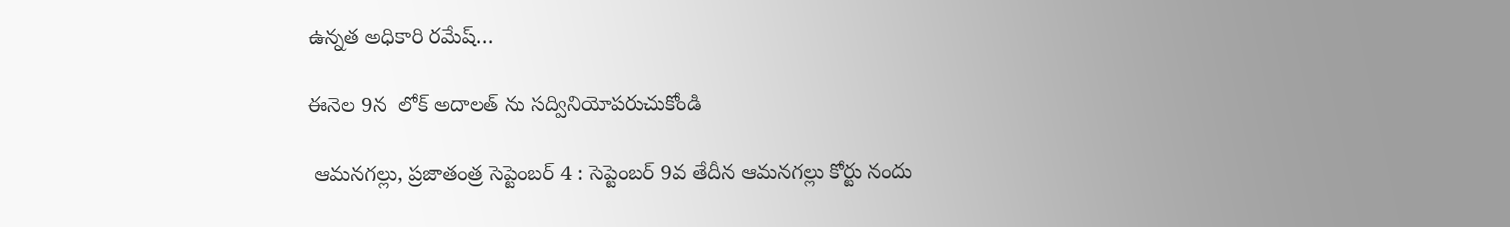ఉన్నత అధికారి రమేష్…

ఈనెల 9న  లోక్ అదాలత్ ను సద్వినియోపరుచుకోండి

 ఆమనగల్లు, ప్రజాతంత్ర సెప్టెంబర్ 4 : సెప్టెంబర్ 9వ తేదీన ఆమనగల్లు కోర్టు నందు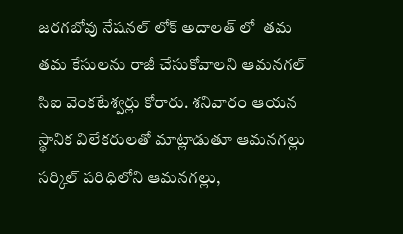జరగబోవు నేషనల్ లోక్ అదాలత్ లో  తమ తమ కేసులను రాజీ చేసుకోవాలని ఆమనగల్ సిఐ వెంకటేశ్వర్లు కోరారు. శనివారం ఆయన స్థానిక విలేకరులతో మాట్లాడుతూ ఆమనగల్లు సర్కిల్ పరిధిలోని ఆమనగల్లు,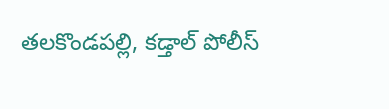తలకొండపల్లి, కడ్తాల్ పోలీస్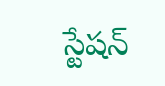స్టేషన్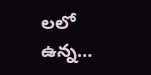లలో ఉన్న…